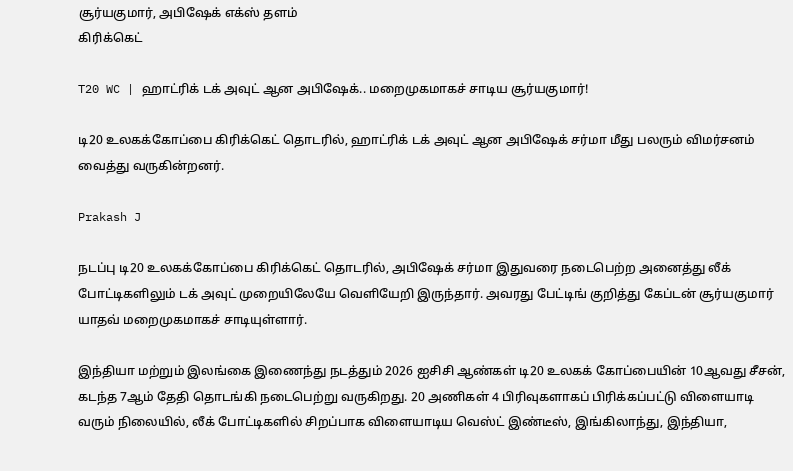சூர்யகுமார், அபிஷேக் எக்ஸ் தளம்
கிரிக்கெட்

T20 WC | ஹாட்ரிக் டக் அவுட் ஆன அபிஷேக்.. மறைமுகமாகச் சாடிய சூர்யகுமார்!

டி20 உலகக்கோப்பை கிரிக்கெட் தொடரில், ஹாட்ரிக் டக் அவுட் ஆன அபிஷேக் சர்மா மீது பலரும் விமர்சனம் வைத்து வருகின்றனர்.

Prakash J

நடப்பு டி20 உலகக்கோப்பை கிரிக்கெட் தொடரில், அபிஷேக் சர்மா இதுவரை நடைபெற்ற அனைத்து லீக் போட்டிகளிலும் டக் அவுட் முறையிலேயே வெளியேறி இருந்தார். அவரது பேட்டிங் குறித்து கேப்டன் சூர்யகுமார் யாதவ் மறைமுகமாகச் சாடியுள்ளார்.

இந்தியா மற்றும் இலங்கை இணைந்து நடத்தும் 2026 ஐசிசி ஆண்கள் டி20 உலகக் கோப்பையின் 10ஆவது சீசன், கடந்த 7ஆம் தேதி தொடங்கி நடைபெற்று வருகிறது. 20 அணிகள் 4 பிரிவுகளாகப் பிரிக்கப்பட்டு விளையாடி வரும் நிலையில், லீக் போட்டிகளில் சிறப்பாக விளையாடிய வெஸ்ட் இண்டீஸ், இங்கிலாந்து, இந்தியா,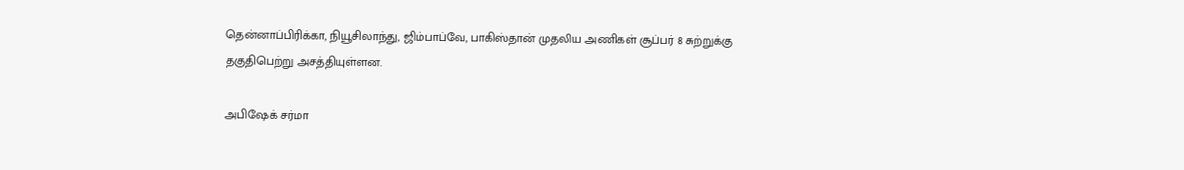தென்னாப்பிரிக்கா, நியூசிலாந்து, ஜிம்பாப்வே, பாகிஸ்தான் முதலிய அணிகள் சூப்பர் 8 சுற்றுக்கு தகுதிபெற்று அசத்தியுள்ளன.

அபிஷேக் சர்மா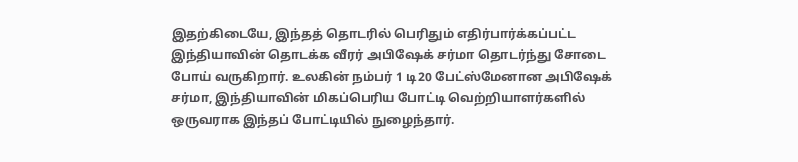இதற்கிடையே, இந்தத் தொடரில் பெரிதும் எதிர்பார்க்கப்பட்ட இந்தியாவின் தொடக்க வீரர் அபிஷேக் சர்மா தொடர்ந்து சோடை போய் வருகிறார். உலகின் நம்பர் 1 டி20 பேட்ஸ்மேனான அபிஷேக் சர்மா, இந்தியாவின் மிகப்பெரிய போட்டி வெற்றியாளர்களில் ஒருவராக இந்தப் போட்டியில் நுழைந்தார்.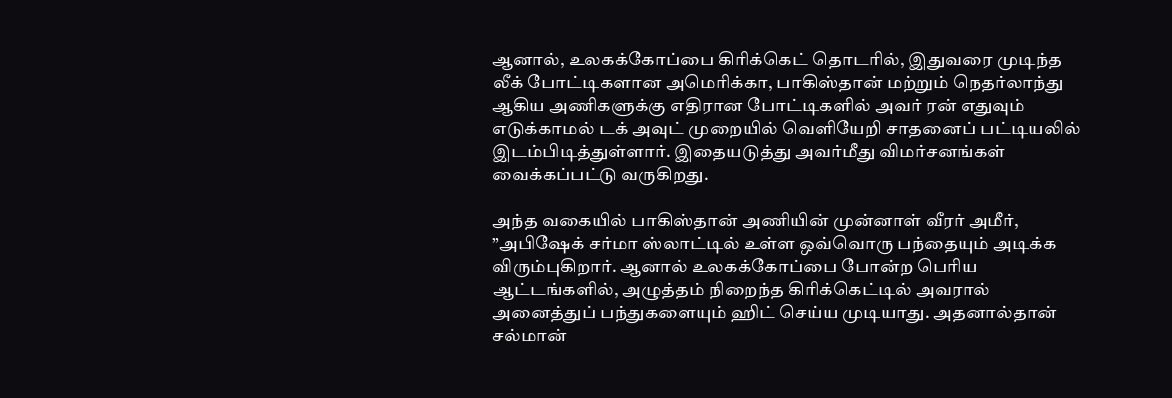ஆனால், உலகக்கோப்பை கிரிக்கெட் தொடரில், இதுவரை முடிந்த லீக் போட்டிகளான அமெரிக்கா, பாகிஸ்தான் மற்றும் நெதர்லாந்து ஆகிய அணிகளுக்கு எதிரான போட்டிகளில் அவர் ரன் எதுவும் எடுக்காமல் டக் அவுட் முறையில் வெளியேறி சாதனைப் பட்டியலில் இடம்பிடித்துள்ளார். இதையடுத்து அவர்மீது விமர்சனங்கள் வைக்கப்பட்டு வருகிறது.

அந்த வகையில் பாகிஸ்தான் அணியின் முன்னாள் வீரர் அமீர், ”அபிஷேக் சர்மா ஸ்லாட்டில் உள்ள ஒவ்வொரு பந்தையும் அடிக்க விரும்புகிறார். ஆனால் உலகக்கோப்பை போன்ற பெரிய ஆட்டங்களில், அழுத்தம் நிறைந்த கிரிக்கெட்டில் அவரால் அனைத்துப் பந்துகளையும் ஹிட் செய்ய முடியாது. அதனால்தான் சல்மான்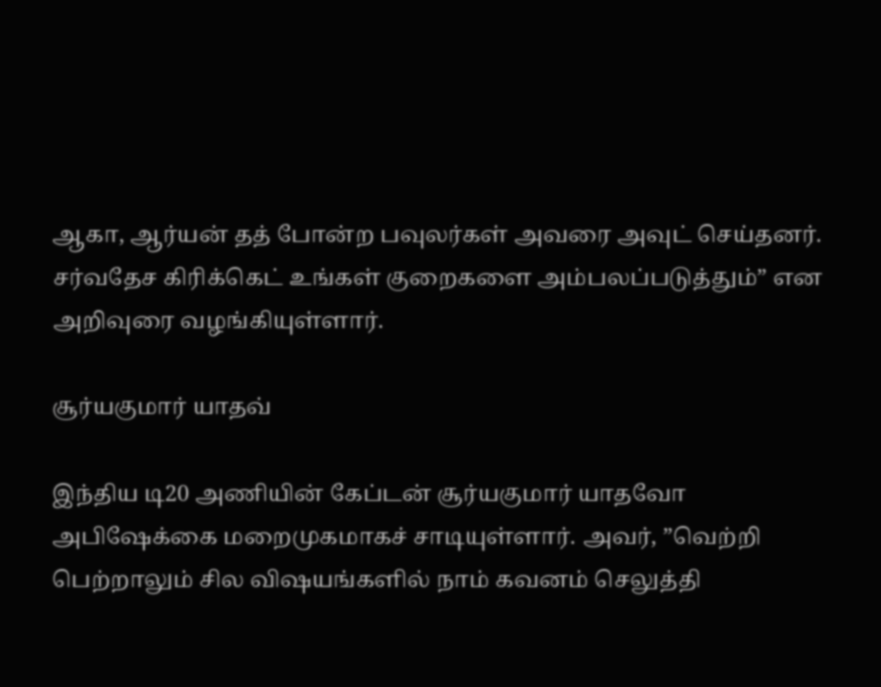ஆகா, ஆர்யன் தத் போன்ற பவுலர்கள் அவரை அவுட் செய்தனர். சர்வதேச கிரிக்கெட் உங்கள் குறைகளை அம்பலப்படுத்தும்” என அறிவுரை வழங்கியுள்ளார்.

சூர்யகுமார் யாதவ்

இந்திய டி20 அணியின் கேப்டன் சூர்யகுமார் யாதவோ அபிஷேக்கை மறைமுகமாகச் சாடியுள்ளார். அவர், ”வெற்றி பெற்றாலும் சில விஷயங்களில் நாம் கவனம் செலுத்தி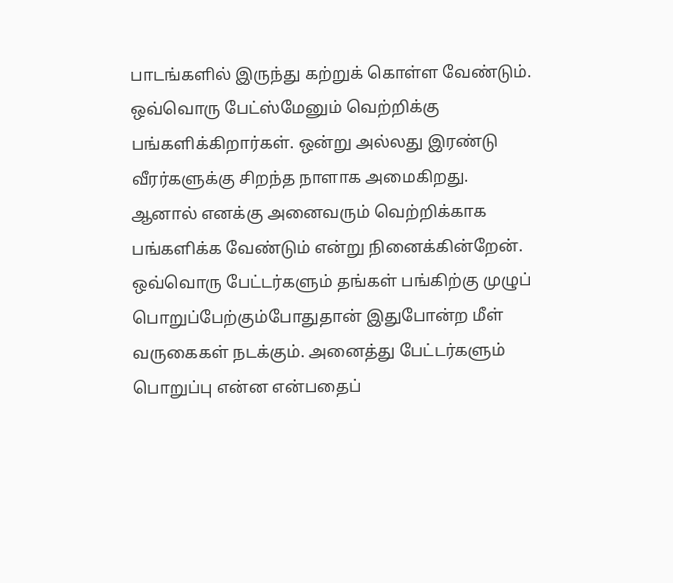பாடங்களில் இருந்து கற்றுக் கொள்ள வேண்டும். ஒவ்வொரு பேட்ஸ்மேனும் வெற்றிக்கு பங்களிக்கிறார்கள். ஒன்று அல்லது இரண்டு வீரர்களுக்கு சிறந்த நாளாக அமைகிறது. ஆனால் எனக்கு அனைவரும் வெற்றிக்காக பங்களிக்க வேண்டும் என்று நினைக்கின்றேன். ஒவ்வொரு பேட்டர்களும் தங்கள் பங்கிற்கு முழுப் பொறுப்பேற்கும்போதுதான் இதுபோன்ற மீள் வருகைகள் நடக்கும். அனைத்து பேட்டர்களும் பொறுப்பு என்ன என்பதைப்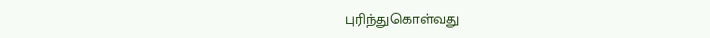புரிந்துகொள்வது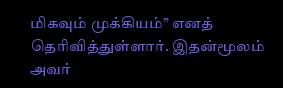மிகவும் முக்கியம்” எனத் தெரிவித்துள்ளார். இதன்மூலம் அவர்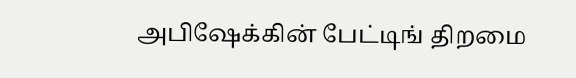அபிஷேக்கின் பேட்டிங் திறமை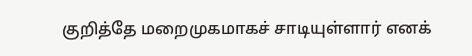குறித்தே மறைமுகமாகச் சாடியுள்ளார் எனக்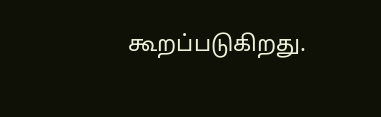கூறப்படுகிறது.